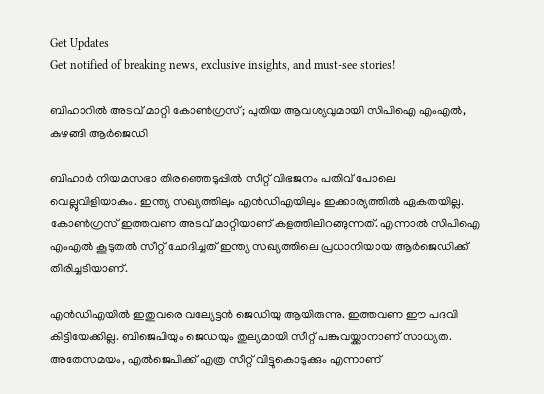Get Updates
Get notified of breaking news, exclusive insights, and must-see stories!

ബിഹാറില്‍ അടവ് മാറ്റി കോണ്‍ഗ്രസ്; പുതിയ ആവശ്യവുമായി സിപിഐ എംഎല്‍, കുഴങ്ങി ആര്‍ജെഡി

ബിഹാര്‍ നിയമസഭാ തിരഞ്ഞെടുപ്പില്‍ സീറ്റ് വിഭജനം പതിവ് പോലെ വെല്ലുവിളിയാകും. ഇന്ത്യ സഖ്യത്തിലും എന്‍ഡിഎയിലും ഇക്കാര്യത്തില്‍ ഏകതയില്ല. കോണ്‍ഗ്രസ് ഇത്തവണ അടവ് മാറ്റിയാണ് കളത്തിലിറങ്ങുന്നത്. എന്നാല്‍ സിപിഐ എംഎല്‍ കൂടുതല്‍ സീറ്റ് ചോദിച്ചത് ഇന്ത്യ സഖ്യത്തിലെ പ്രധാനിയായ ആര്‍ജെഡിക്ക് തിരിച്ചടിയാണ്.

എന്‍ഡിഎയില്‍ ഇതുവരെ വല്യേട്ടന്‍ ജെഡിയു ആയിരുന്നു. ഇത്തവണ ഈ പദവി കിട്ടിയേക്കില്ല. ബിജെപിയും ജെഡയും തുല്യമായി സീറ്റ് പങ്കുവയ്ക്കാനാണ് സാധ്യത. അതേസമയം, എല്‍ജെപിക്ക് എത്ര സീറ്റ് വിട്ടുകൊടുക്കും എന്നാണ്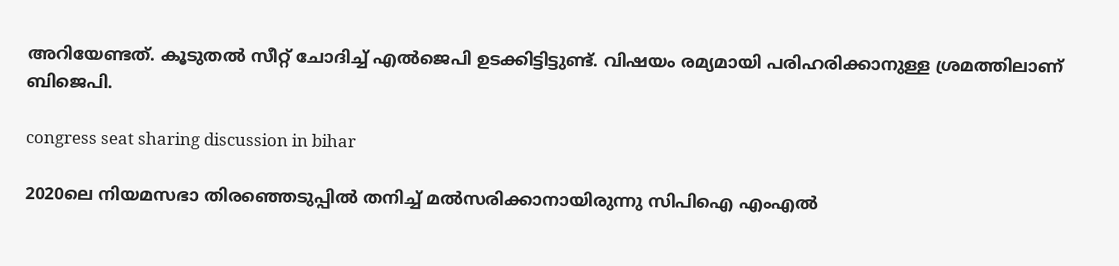അറിയേണ്ടത്. കൂടുതല്‍ സീറ്റ് ചോദിച്ച് എല്‍ജെപി ഉടക്കിട്ടിട്ടുണ്ട്. വിഷയം രമ്യമായി പരിഹരിക്കാനുള്ള ശ്രമത്തിലാണ് ബിജെപി.

congress seat sharing discussion in bihar

2020ലെ നിയമസഭാ തിരഞ്ഞെടുപ്പില്‍ തനിച്ച് മല്‍സരിക്കാനായിരുന്നു സിപിഐ എംഎല്‍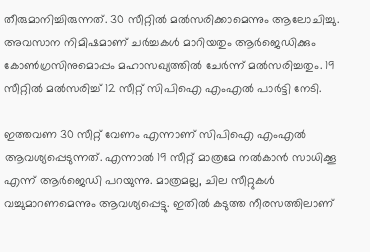തീരുമാനിച്ചിരുന്നത്. 30 സീറ്റില്‍ മല്‍സരിക്കാമെന്നും ആലോചിച്ചു. അവസാന നിമിഷമാണ് ചര്‍ച്ചകള്‍ മാറിയതും ആര്‍ജെഡിക്കും കോണ്‍ഗ്രസിനുമൊപ്പം മഹാസഖ്യത്തില്‍ ചേര്‍ന്ന് മല്‍സരിച്ചതും. 19 സീറ്റില്‍ മല്‍സരിച്ച് 12 സീറ്റ് സിപിഐ എംഎല്‍ പാര്‍ട്ടി നേടി.

ഇത്തവണ 30 സീറ്റ് വേണം എന്നാണ് സിപിഐ എംഎല്‍ ആവശ്യപ്പെടുന്നത്. എന്നാല്‍ 19 സീറ്റ് മാത്രമേ നല്‍കാന്‍ സാധിക്കൂ എന്ന് ആര്‍ജെഡി പറയുന്നു. മാത്രമല്ല, ചില സീറ്റുകള്‍ വച്ചുമാറണമെന്നും ആവശ്യപ്പെട്ടു. ഇതില്‍ കടുത്ത നീരസത്തിലാണ്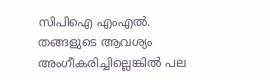സിപിഐ എംഎല്‍. തങ്ങളുടെ ആവശ്യം അംഗീകരിച്ചില്ലെങ്കില്‍ പല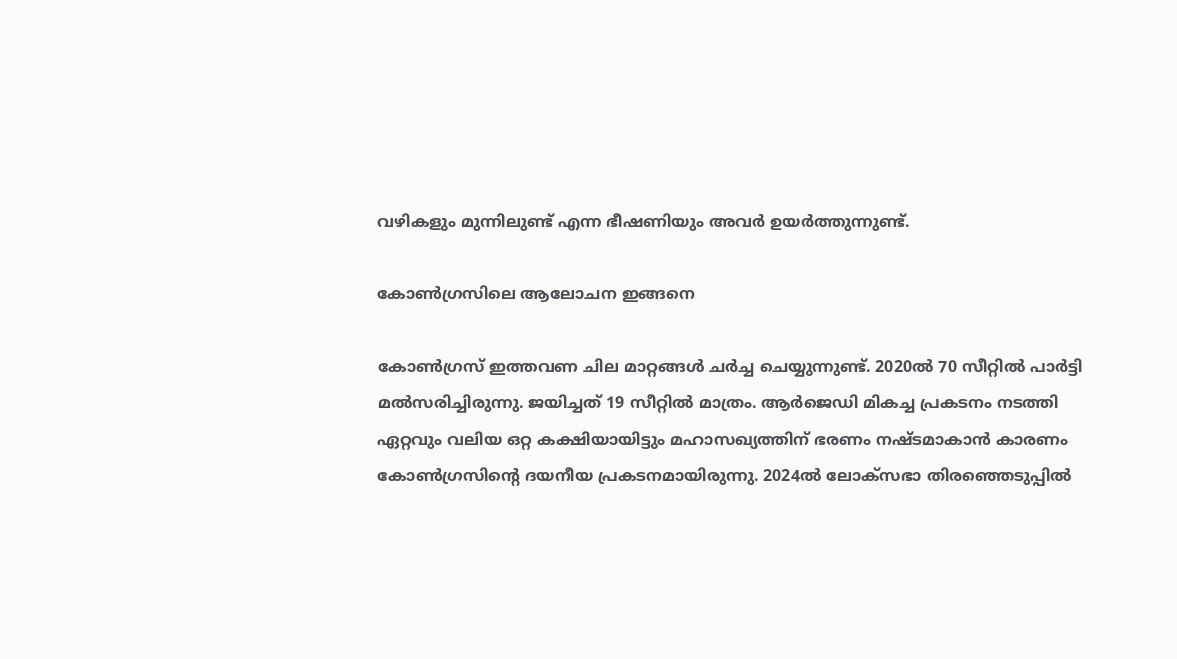വഴികളും മുന്നിലുണ്ട് എന്ന ഭീഷണിയും അവര്‍ ഉയര്‍ത്തുന്നുണ്ട്.

കോണ്‍ഗ്രസിലെ ആലോചന ഇങ്ങനെ

കോണ്‍ഗ്രസ് ഇത്തവണ ചില മാറ്റങ്ങള്‍ ചര്‍ച്ച ചെയ്യുന്നുണ്ട്. 2020ല്‍ 70 സീറ്റില്‍ പാര്‍ട്ടി മല്‍സരിച്ചിരുന്നു. ജയിച്ചത് 19 സീറ്റില്‍ മാത്രം. ആര്‍ജെഡി മികച്ച പ്രകടനം നടത്തി ഏറ്റവും വലിയ ഒറ്റ കക്ഷിയായിട്ടും മഹാസഖ്യത്തിന് ഭരണം നഷ്ടമാകാന്‍ കാരണം കോണ്‍ഗ്രസിന്റെ ദയനീയ പ്രകടനമായിരുന്നു. 2024ല്‍ ലോക്‌സഭാ തിരഞ്ഞെടുപ്പില്‍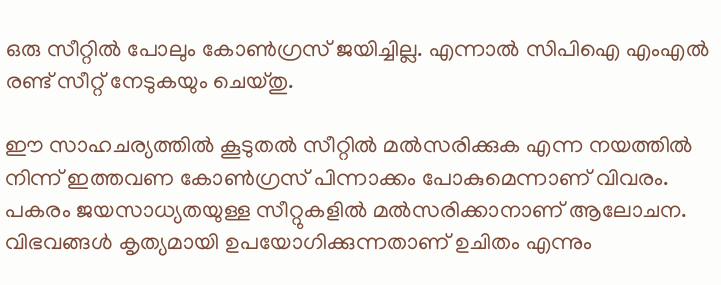ഒരു സീറ്റില്‍ പോലും കോണ്‍ഗ്രസ് ജയിച്ചില്ല. എന്നാല്‍ സിപിഐ എംഎല്‍ രണ്ട് സീറ്റ് നേടുകയും ചെയ്തു.

ഈ സാഹചര്യത്തില്‍ കൂടുതല്‍ സീറ്റില്‍ മല്‍സരിക്കുക എന്ന നയത്തില്‍ നിന്ന് ഇത്തവണ കോണ്‍ഗ്രസ് പിന്നാക്കം പോകുമെന്നാണ് വിവരം. പകരം ജയസാധ്യതയുള്ള സീറ്റുകളില്‍ മല്‍സരിക്കാനാണ് ആലോചന. വിഭവങ്ങള്‍ കൃത്യമായി ഉപയോഗിക്കുന്നതാണ് ഉചിതം എന്നും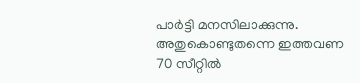പാര്‍ട്ടി മനസിലാക്കുന്നു. അതുകൊണ്ടുതന്നെ ഇത്തവണ 70 സീറ്റില്‍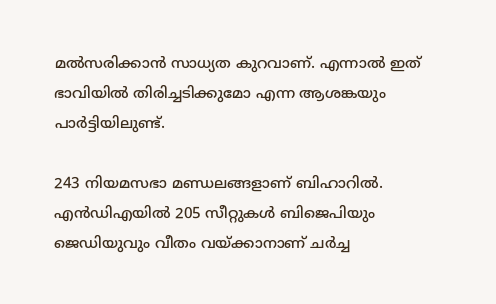മല്‍സരിക്കാന്‍ സാധ്യത കുറവാണ്. എന്നാല്‍ ഇത് ഭാവിയില്‍ തിരിച്ചടിക്കുമോ എന്ന ആശങ്കയും പാര്‍ട്ടിയിലുണ്ട്.

243 നിയമസഭാ മണ്ഡലങ്ങളാണ് ബിഹാറില്‍. എന്‍ഡിഎയില്‍ 205 സീറ്റുകള്‍ ബിജെപിയും ജെഡിയുവും വീതം വയ്ക്കാനാണ് ചര്‍ച്ച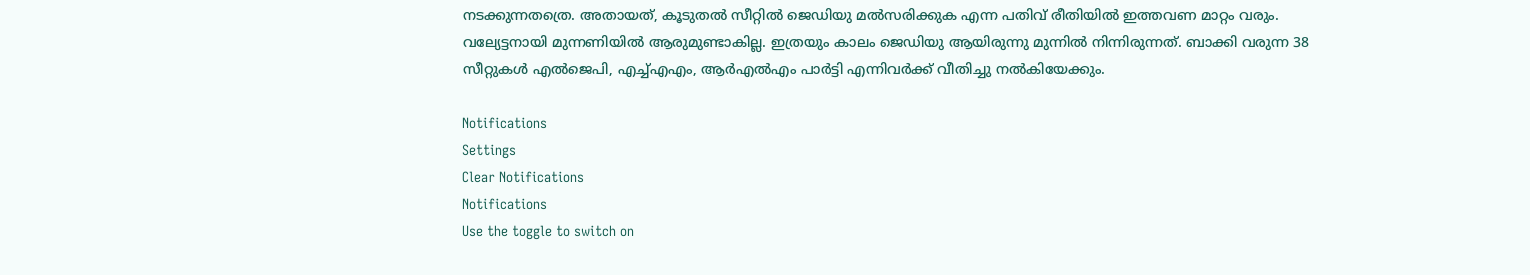നടക്കുന്നതത്രെ. അതായത്, കൂടുതല്‍ സീറ്റില്‍ ജെഡിയു മല്‍സരിക്കുക എന്ന പതിവ് രീതിയില്‍ ഇത്തവണ മാറ്റം വരും. വല്യേട്ടനായി മുന്നണിയില്‍ ആരുമുണ്ടാകില്ല. ഇത്രയും കാലം ജെഡിയു ആയിരുന്നു മുന്നില്‍ നിന്നിരുന്നത്. ബാക്കി വരുന്ന 38 സീറ്റുകള്‍ എല്‍ജെപി, എച്ച്എഎം, ആര്‍എല്‍എം പാര്‍ട്ടി എന്നിവര്‍ക്ക് വീതിച്ചു നല്‍കിയേക്കും.

Notifications
Settings
Clear Notifications
Notifications
Use the toggle to switch on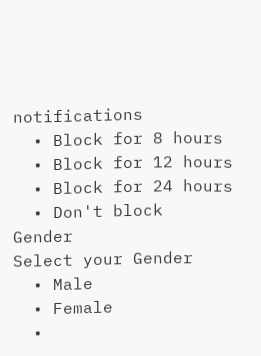notifications
  • Block for 8 hours
  • Block for 12 hours
  • Block for 24 hours
  • Don't block
Gender
Select your Gender
  • Male
  • Female
  •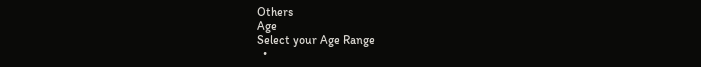Others
Age
Select your Age Range
  •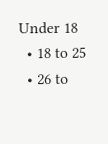Under 18
  • 18 to 25
  • 26 to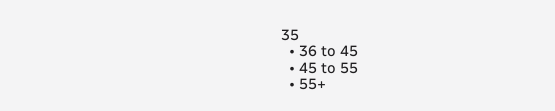35
  • 36 to 45
  • 45 to 55
  • 55+